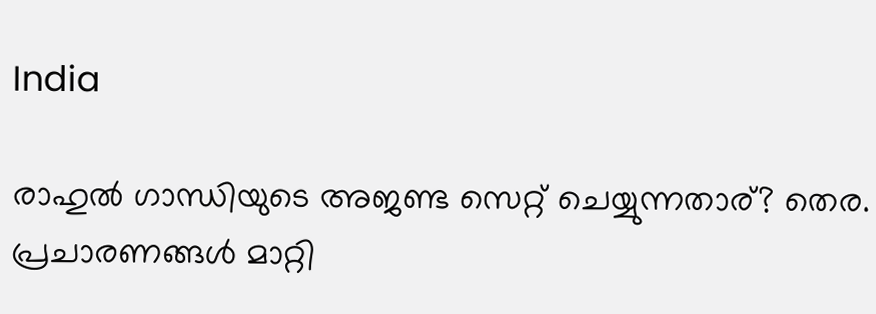India

രാഹുല്‍ ഗാന്ധിയുടെ അജണ്ട സെറ്റ് ചെയ്യുന്നതാര്? തെര. പ്രചാരണങ്ങള്‍ മാറ്റി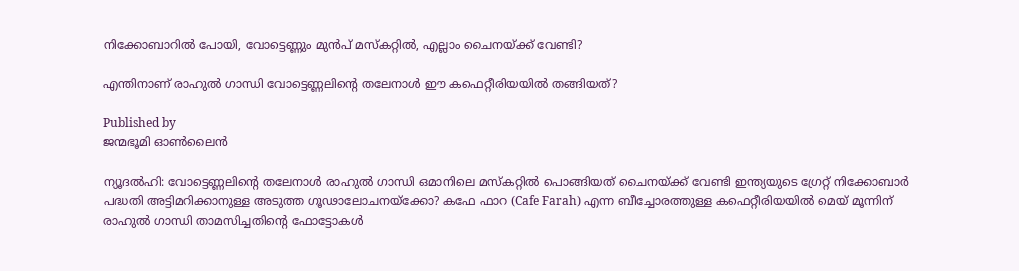നിക്കോബാറില്‍ പോയി, വോട്ടെണ്ണും മുന്‍പ് മസ്കറ്റില്‍, എല്ലാം ചൈനയ്‌ക്ക് വേണ്ടി?

എന്തിനാണ് രാഹുല്‍ ഗാന്ധി വോട്ടെണ്ണലിന്‍റെ തലേനാള്‍ ഈ കഫെറ്റീരിയയില്‍ തങ്ങിയത്?

Published by
ജന്മഭൂമി ഓണ്‍ലൈന്‍

ന്യൂദല്‍ഹി: വോട്ടെണ്ണലിന്റെ തലേനാള്‍ രാഹുല്‍ ഗാന്ധി ഒമാനിലെ മസ്കറ്റില്‍ പൊങ്ങിയത് ചൈനയ്‌ക്ക് വേണ്ടി ഇന്ത്യയുടെ ഗ്രേറ്റ് നിക്കോബാര്‍ പദ്ധതി അട്ടിമറിക്കാനുള്ള അടുത്ത ഗൂഢാലോചനയ്‌ക്കോ? കഫേ ഫാറ (Cafe Farah) എന്ന ബീച്ചോരത്തുള്ള കഫെറ്റീരിയയില്‍ മെയ് മൂന്നിന് രാഹുല്‍ ഗാന്ധി താമസിച്ചതിന്റെ ഫോട്ടോകള്‍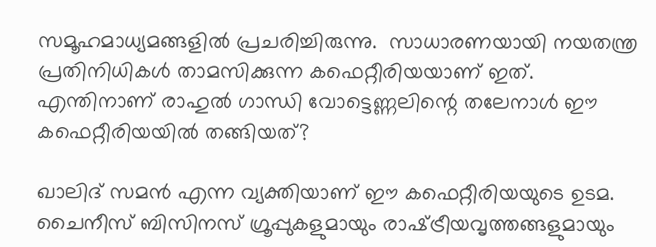സമൂഹമാധ്യമങ്ങളില്‍ പ്രചരിച്ചിരുന്നു.  സാധാരണയായി നയതന്ത്ര പ്രതിനിധികള്‍ താമസിക്കുന്ന കഫെറ്റീരിയയാണ് ഇത്. എന്തിനാണ് രാഹുല്‍ ഗാന്ധി വോട്ടെണ്ണലിന്റെ തലേനാള്‍ ഈ കഫെറ്റീരിയയില്‍ തങ്ങിയത്?

ഖാലിദ് സമന്‍ എന്ന വ്യക്തിയാണ് ഈ കഫെറ്റീരിയയുടെ ഉടമ. ചൈനീസ് ബിസിനസ് ഗ്രൂപ്പുകളുമായും രാഷ്‌ട്രീയവൃത്തങ്ങളുമായും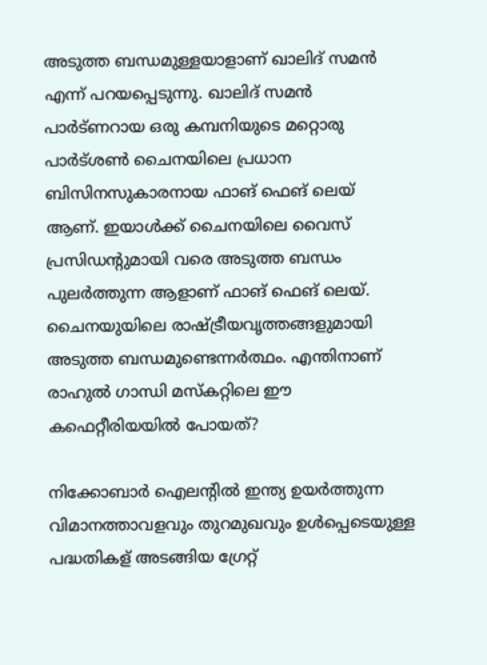അടുത്ത ബന്ധമുള്ളയാളാണ് ഖാലിദ് സമന്‍ എന്ന് പറയപ്പെടുന്നു. ഖാലിദ് സമന്‍ പാര്‍ട്ണറായ ഒരു കമ്പനിയുടെ മറ്റൊരു പാര്‍ട്ശണ്‍ ചൈനയിലെ പ്രധാന ബിസിനസുകാരനായ ഫാങ് ഫെങ് ലെയ് ആണ്. ഇയാള്‍ക്ക് ചൈനയിലെ വൈസ് പ്രസിഡന്‍റുമായി വരെ അടുത്ത ബന്ധം പുലര്‍ത്തുന്ന ആളാണ് ഫാങ് ഫെങ് ലെയ്. ചൈനയുയിലെ രാഷ്‌ട്രീയവൃത്തങ്ങളുമായി അടുത്ത ബന്ധമുണ്ടെന്നര്‍ത്ഥം. എന്തിനാണ് രാഹുല്‍ ഗാന്ധി മസ്കറ്റിലെ ഈ കഫെറ്റീരിയയില്‍ പോയത്?

നിക്കോബാര്‍ ഐലന്‍റില്‍ ഇന്ത്യ ഉയര്‍ത്തുന്ന വിമാനത്താവളവും തുറമുഖവും ഉള്‍പ്പെടെയുള്ള പദ്ധതികള‍് അടങ്ങിയ ഗ്രേറ്റ്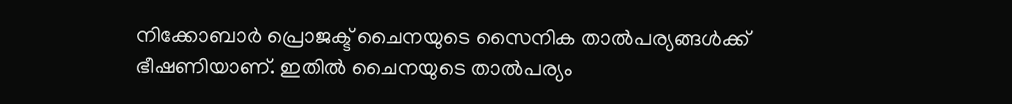നിക്കോബാര്‍ പ്രൊജക്ട് ചൈനയുടെ സൈനിക താല്‍പര്യങ്ങള്‍ക്ക് ഭീഷണിയാണ്. ഇതില്‍ ചൈനയുടെ താല്‍പര്യം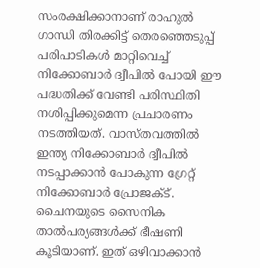സംരക്ഷിക്കാനാണ് രാഹുല്‍ ഗാന്ധി തിരക്കിട്ട് തെരഞ്ഞെടുപ്പ് പരിപാടികള്‍ മാറ്റിവെച്ച് നിക്കോബാര്‍ ദ്വീപില്‍ പോയി ഈ പദ്ധതിക്ക് വേണ്ടി പരിസ്ഥിതി നശിപ്പിക്കുമെന്ന പ്രചാരണം നടത്തിയത്. വാസ്തവത്തില്‍ ഇന്ത്യ നിക്കോബാര്‍ ദ്വീപില്‍ നടപ്പാക്കാന്‍ പോകുന്ന ഗ്രേറ്റ് നിക്കോബാര്‍ പ്രോജക്ട്. ചൈനയുടെ സൈനിക താല്‍പര്യങ്ങള്‍ക്ക് ഭീഷണി കൂടിയാണ്. ഇത് ഒഴിവാക്കാന്‍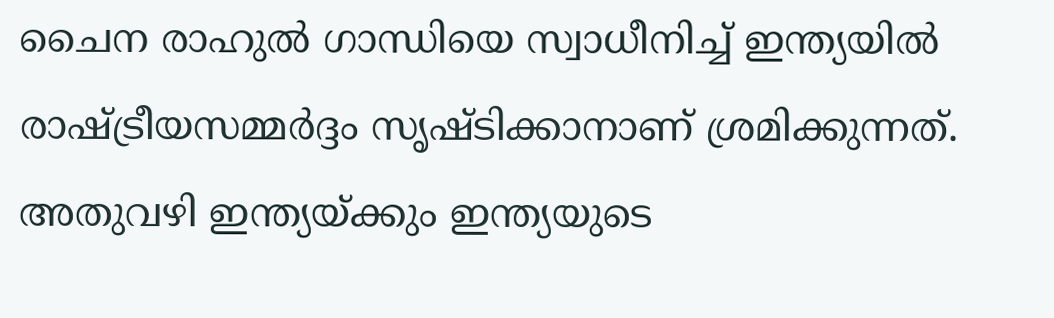ചൈന രാഹുല്‍ ഗാന്ധിയെ സ്വാധീനിച്ച് ഇന്ത്യയില്‍ രാഷ്‌ട്രീയസമ്മര്‍ദ്ദം സൃഷ്ടിക്കാനാണ് ശ്രമിക്കുന്നത്. അതുവഴി ഇന്ത്യയ്‌ക്കും ഇന്ത്യയുടെ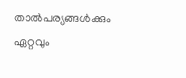താല്‍പര്യങ്ങള്‍ക്കും ഏറ്റവും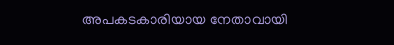അപകടകാരിയായ നേതാവായി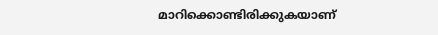മാറിക്കൊണ്ടിരിക്കുകയാണ്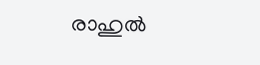രാഹുല്‍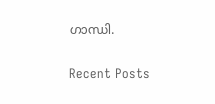ഗാന്ധി.

Recent Posts